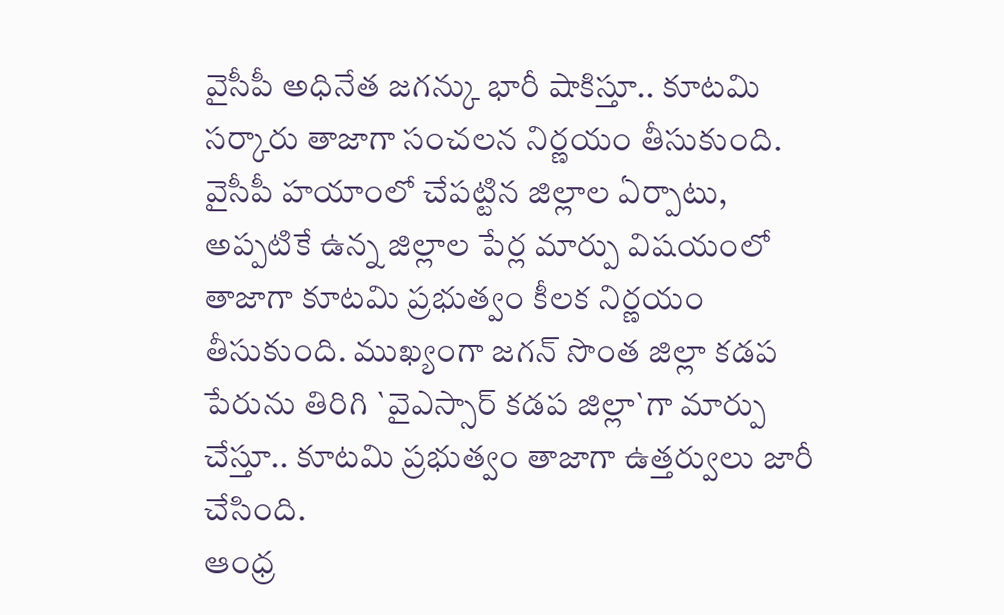వైసీపీ అధినేత జగన్కు భారీ షాకిస్తూ.. కూటమి సర్కారు తాజాగా సంచలన నిర్ణయం తీసుకుంది. వైసీపీ హయాంలో చేపట్టిన జిల్లాల ఏర్పాటు, అప్పటికే ఉన్న జిల్లాల పేర్ల మార్పు విషయంలో తాజాగా కూటమి ప్రభుత్వం కీలక నిర్ణయం తీసుకుంది. ముఖ్యంగా జగన్ సొంత జిల్లా కడప పేరును తిరిగి `వైఎస్సార్ కడప జిల్లా`గా మార్పు చేస్తూ.. కూటమి ప్రభుత్వం తాజాగా ఉత్తర్వులు జారీ చేసింది.
ఆంధ్ర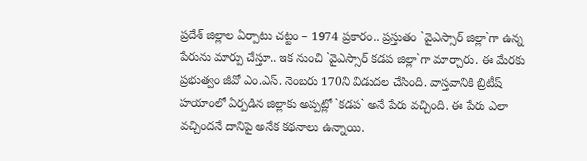ప్రదేశ్ జిల్లాల ఏర్పాటు చట్టం – 1974 ప్రకారం.. ప్రస్తుతం `వైఎస్సార్ జిల్లా`గా ఉన్న పేరును మార్పు చేస్తూ.. ఇక నుంచి `వైఎస్సార్ కడప జిల్లా`గా మార్చారు. ఈ మేరకు ప్రభుత్వం జీవో ఎం.ఎస్. నెంబరు 170ని విడుదల చేసింది. వాస్తవానికి బ్రిటీష్ హయాంలో ఏర్పడిన జిల్లాకు అప్పట్లో `కడప` అనే పేరు వచ్చింది. ఈ పేరు ఎలా వచ్చిందనే దానిపై అనేక కథనాలు ఉన్నాయి.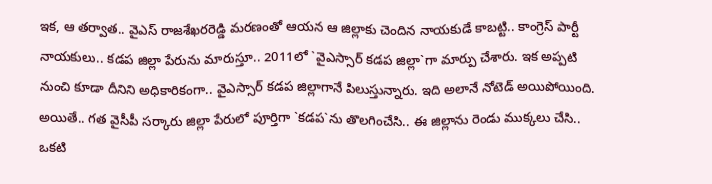ఇక, ఆ తర్వాత.. వైఎస్ రాజశేఖరరెడ్డి మరణంతో ఆయన ఆ జిల్లాకు చెందిన నాయకుడే కాబట్టి.. కాంగ్రెస్ పార్టీ నాయకులు.. కడప జిల్లా పేరును మారుస్తూ.. 2011లో `వైఎస్సార్ కడప జిల్లా`గా మార్పు చేశారు. ఇక అప్పటి నుంచి కూడా దీనిని అధికారికంగా.. వైఎస్సార్ కడప జిల్లాగానే పిలుస్తున్నారు. ఇది అలానే నోటెడ్ అయిపోయింది. అయితే.. గత వైసీపీ సర్కారు జిల్లా పేరులో పూర్తిగా `కడప`ను తొలగించేసి.. ఈ జిల్లాను రెండు ముక్కలు చేసి.. ఒకటి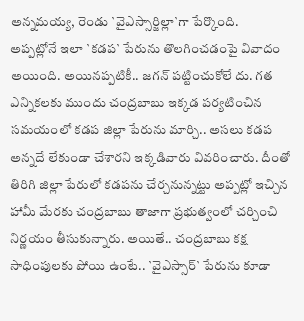అన్నమయ్య, రెండు `వైఎస్సార్జిల్లా`గా పేర్కొంది.
అప్పట్లోనే ఇలా `కడప` పేరును తొలగించడంపై వివాదం అయింది. అయినప్పటికీ.. జగన్ పట్టించుకోలే దు. గత ఎన్నికలకు ముందు చంద్రబాబు ఇక్కడ పర్యటించిన సమయంలో కడప జిల్లా పేరును మార్చి.. అసలు కడప అన్నదే లేకుండా చేశారని ఇక్కడివారు వివరించారు. దీంతో తిరిగి జిల్లా పేరులో కడపను చేర్చనున్నట్టు అప్పట్లో ఇచ్చిన హామీ మేరకు చంద్రబాబు తాజాగా ప్రభుత్వంలో చర్చించి నిర్ణయం తీసుకున్నారు. అయితే.. చంద్రబాబు కక్ష సాధింపులకు పోయి ఉంటే.. `వైఎస్సార్` పేరును కూడా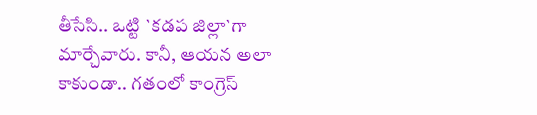తీసేసి.. ఒట్టి `కడప జిల్లా`గా మార్చేవారు. కానీ, ఆయన అలా కాకుండా.. గతంలో కాంగ్రెస్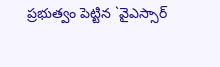ప్రభుత్వం పెట్టిన `వైఎస్సార్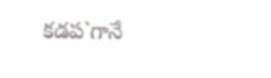కడప`గానే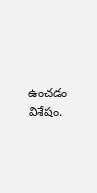ఉంచడం విశేషం.